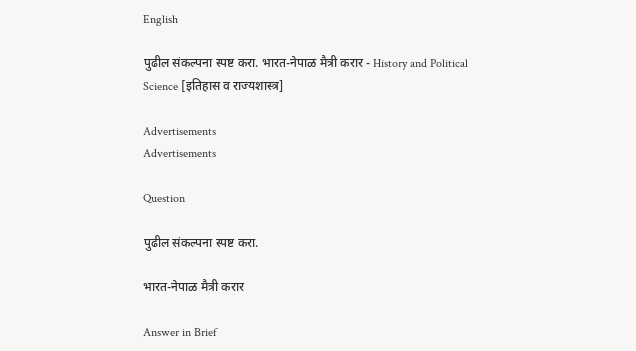English

पुढील संकल्पना स्पष्ट करा. भारत-नेपाळ मैत्री करार - History and Political Science [इतिहास व राज्यशास्त्र]

Advertisements
Advertisements

Question

पुढील संकल्पना स्पष्ट करा.

भारत-नेपाळ मैत्री करार

Answer in Brief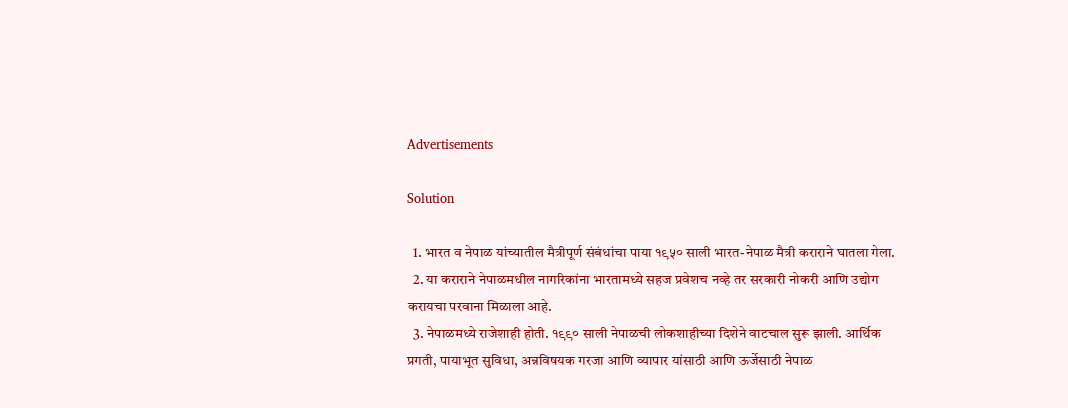Advertisements

Solution

  1. भारत व नेपाळ यांच्यातील मैत्रीपूर्ण संबंधांचा पाया १९५० साली भारत-नेपाळ मैत्री कराराने घातला गेला.
  2. या कराराने नेपाळमधील नागरिकांना भारतामध्ये सहज प्रवेशच नव्हे तर सरकारी नोकरी आणि उद्योग करायचा परवाना मिळाला आहे.
  3. नेपाळमध्ये राजेशाही होती. १९९० साली नेपाळची लोकशाहीच्या दिशेने वाटचाल सुरू झाली. आर्थिक प्रगती, पायाभूत सुविधा, अन्नविषयक गरजा आणि व्यापार यांसाठी आणि ऊर्जेसाठी नेपाळ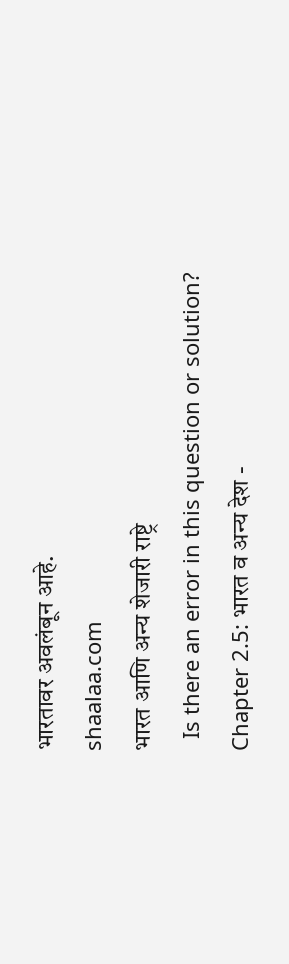भारतावर अवलंबून आहे.
shaalaa.com
भारत आणि अन्य शेजारी राष्ट्रे
  Is there an error in this question or solution?
Chapter 2.5: भारत व अन्य देश -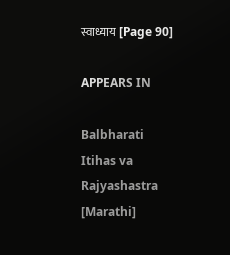स्वाध्याय [Page 90]

APPEARS IN

Balbharati Itihas va Rajyashastra [Marathi]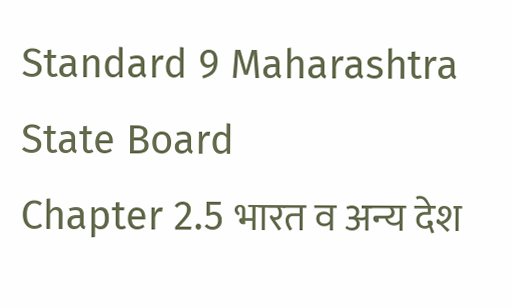Standard 9 Maharashtra State Board
Chapter 2.5 भारत व अन्य देश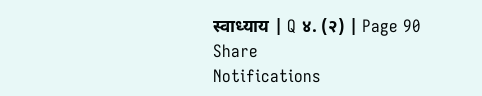स्वाध्याय | Q ४. (२) | Page 90
Share
Notifications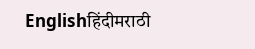Englishहिंदीमराठी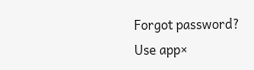Forgot password?
Use app×